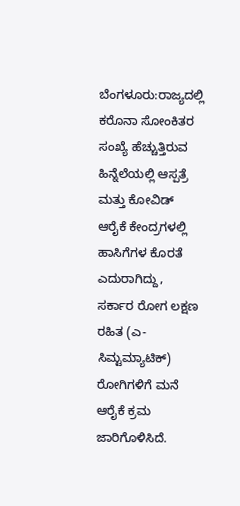ಬೆಂಗಳೂರು:ರಾಜ್ಯದಲ್ಲಿ ಕರೊನಾ ಸೋಂಕಿತರ ಸಂಖ್ಯೆ ಹೆಚ್ಚುತ್ತಿರುವ ಹಿನ್ನೆಲೆಯಲ್ಲಿ ಆಸ್ಪತ್ರೆ ಮತ್ತು ಕೋವಿಡ್ ಆರೈಕೆ ಕೇಂದ್ರಗಳಲ್ಲಿ ಹಾಸಿಗೆಗಳ ಕೊರತೆ ಎದುರಾಗಿದ್ದು, ಸರ್ಕಾರ ರೋಗ ಲಕ್ಷಣ ರಹಿತ (ಎ-ಸಿಮ್ಟಮ್ಯಾಟಿಕ್) ರೋಗಿಗಳಿಗೆ ಮನೆ ಆರೈಕೆ ಕ್ರಮ ಜಾರಿಗೊಳಿಸಿದೆ.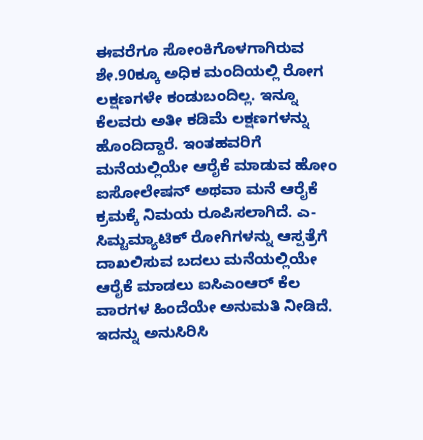ಈವರೆಗೂ ಸೋಂಕಿಗೊಳಗಾಗಿರುವ ಶೇ.90ಕ್ಕೂ ಅಧಿಕ ಮಂದಿಯಲ್ಲಿ ರೋಗ ಲಕ್ಷಣಗಳೇ ಕಂಡುಬಂದಿಲ್ಲ. ಇನ್ನೂ ಕೆಲವರು ಅತೀ ಕಡಿಮೆ ಲಕ್ಷಣಗಳನ್ನು ಹೊಂದಿದ್ದಾರೆ. ಇಂತಹವರಿಗೆ ಮನೆಯಲ್ಲಿಯೇ ಆರೈಕೆ ಮಾಡುವ ಹೋಂ ಐಸೋಲೇಷನ್ ಅಥವಾ ಮನೆ ಆರೈಕೆ ಕ್ರಮಕ್ಕೆ ನಿಮಯ ರೂಪಿಸಲಾಗಿದೆ. ಎ-ಸಿಮ್ಟಮ್ಯಾಟಿಕ್ ರೋಗಿಗಳನ್ನು ಆಸ್ಪತ್ರೆಗೆ ದಾಖಲಿಸುವ ಬದಲು ಮನೆಯಲ್ಲಿಯೇ ಆರೈಕೆ ಮಾಡಲು ಐಸಿಎಂಆರ್ ಕೆಲ ವಾರಗಳ ಹಿಂದೆಯೇ ಅನುಮತಿ ನೀಡಿದೆ. ಇದನ್ನು ಅನುಸಿರಿಸಿ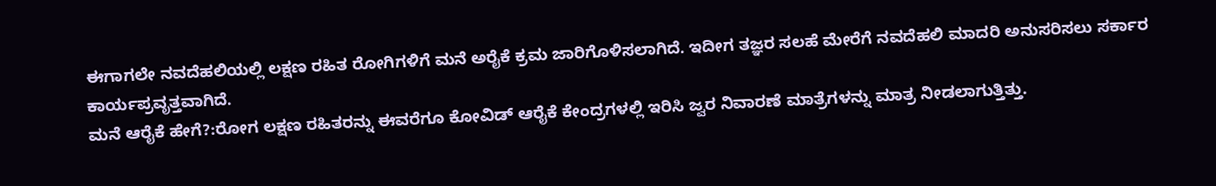ಈಗಾಗಲೇ ನವದೆಹಲಿಯಲ್ಲಿ ಲಕ್ಷಣ ರಹಿತ ರೋಗಿಗಳಿಗೆ ಮನೆ ಅರೈಕೆ ಕ್ರಮ ಜಾರಿಗೊಳಿಸಲಾಗಿದೆ. ಇದೀಗ ತಜ್ಞರ ಸಲಹೆ ಮೇರೆಗೆ ನವದೆಹಲಿ ಮಾದರಿ ಅನುಸರಿಸಲು ಸರ್ಕಾರ ಕಾರ್ಯಪ್ರವೃತ್ತವಾಗಿದೆ.
ಮನೆ ಆರೈಕೆ ಹೇಗೆ?:ರೋಗ ಲಕ್ಷಣ ರಹಿತರನ್ನು ಈವರೆಗೂ ಕೋವಿಡ್ ಆರೈಕೆ ಕೇಂದ್ರಗಳಲ್ಲಿ ಇರಿಸಿ ಜ್ವರ ನಿವಾರಣೆ ಮಾತ್ರೆಗಳನ್ನು ಮಾತ್ರ ನೀಡಲಾಗುತ್ತಿತ್ತು.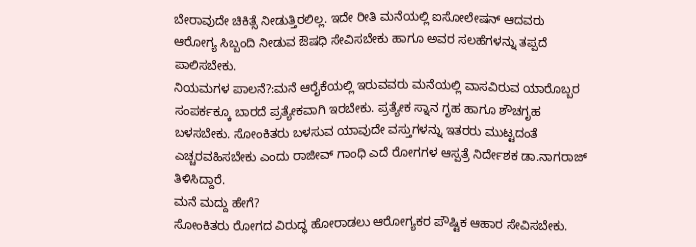ಬೇರಾವುದೇ ಚಿಕಿತ್ಸೆ ನೀಡುತ್ತಿರಲಿಲ್ಲ. ಇದೇ ರೀತಿ ಮನೆಯಲ್ಲಿ ಐಸೋಲೇಷನ್ ಆದವರು ಆರೋಗ್ಯ ಸಿಬ್ಬಂದಿ ನೀಡುವ ಔಷಧಿ ಸೇವಿಸಬೇಕು ಹಾಗೂ ಅವರ ಸಲಹೆಗಳನ್ನು ತಪ್ಪದೆ ಪಾಲಿಸಬೇಕು.
ನಿಯಮಗಳ ಪಾಲನೆ?:ಮನೆ ಆರೈಕೆಯಲ್ಲಿ ಇರುವವರು ಮನೆಯಲ್ಲಿ ವಾಸವಿರುವ ಯಾರೊಬ್ಬರ ಸಂಪರ್ಕಕ್ಕೂ ಬಾರದೆ ಪ್ರತ್ಯೇಕವಾಗಿ ಇರಬೇಕು. ಪ್ರತ್ಯೇಕ ಸ್ನಾನ ಗೃಹ ಹಾಗೂ ಶೌಚಗೃಹ ಬಳಸಬೇಕು. ಸೋಂಕಿತರು ಬಳಸುವ ಯಾವುದೇ ವಸ್ತುಗಳನ್ನು ಇತರರು ಮುಟ್ಟದಂತೆ ಎಚ್ಚರವಹಿಸಬೇಕು ಎಂದು ರಾಜೀವ್ ಗಾಂಧಿ ಎದೆ ರೋಗಗಳ ಆಸ್ಪತ್ರೆ ನಿರ್ದೇಶಕ ಡಾ.ನಾಗರಾಜ್ ತಿಳಿಸಿದ್ದಾರೆ.
ಮನೆ ಮದ್ದು ಹೇಗೆ?
ಸೋಂಕಿತರು ರೋಗದ ವಿರುದ್ಧ ಹೋರಾಡಲು ಆರೋಗ್ಯಕರ ಪೌಷ್ಟಿಕ ಆಹಾರ ಸೇವಿಸಬೇಕು.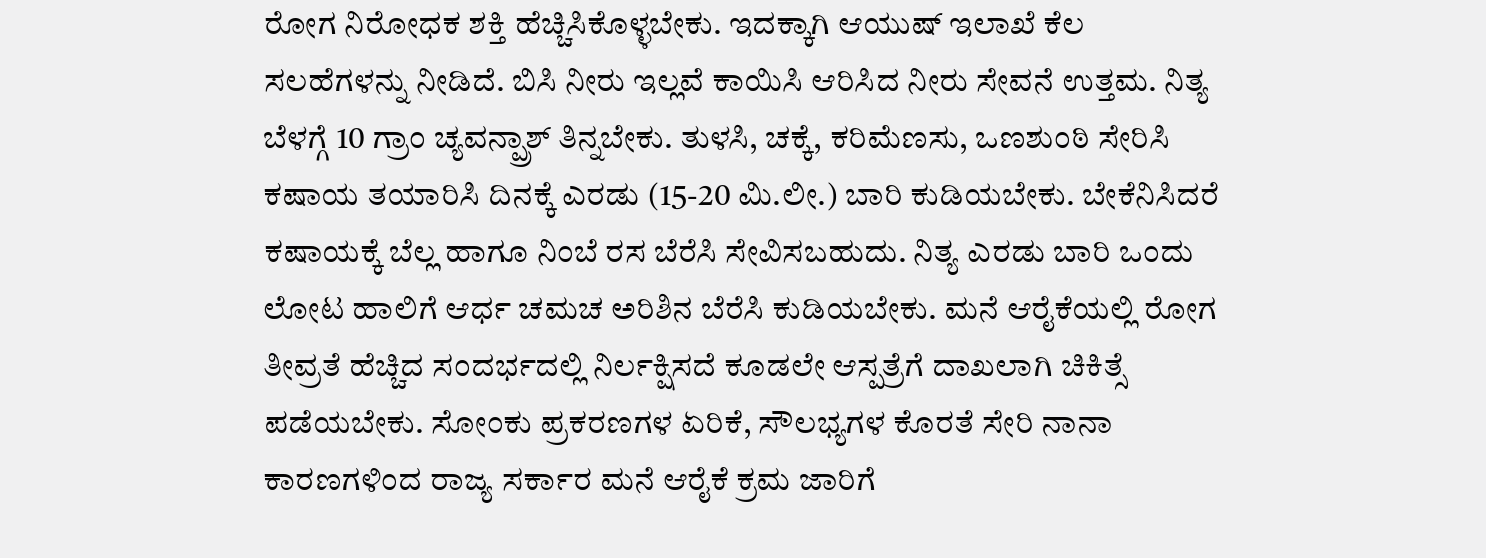ರೋಗ ನಿರೋಧಕ ಶಕ್ತಿ ಹೆಚ್ಚಿಸಿಕೊಳ್ಳಬೇಕು. ಇದಕ್ಕಾಗಿ ಆಯುಷ್ ಇಲಾಖೆ ಕೆಲ ಸಲಹೆಗಳನ್ನು ನೀಡಿದೆ. ಬಿಸಿ ನೀರು ಇಲ್ಲವೆ ಕಾಯಿಸಿ ಆರಿಸಿದ ನೀರು ಸೇವನೆ ಉತ್ತಮ. ನಿತ್ಯ ಬೆಳಗ್ಗೆ 10 ಗ್ರಾಂ ಚ್ಯವನ್ಪ್ರಾಶ್ ತಿನ್ನಬೇಕು. ತುಳಸಿ, ಚಕ್ಕೆ, ಕರಿಮೆಣಸು, ಒಣಶುಂಠಿ ಸೇರಿಸಿ ಕಷಾಯ ತಯಾರಿಸಿ ದಿನಕ್ಕೆ ಎರಡು (15-20 ಮಿ.ಲೀ.) ಬಾರಿ ಕುಡಿಯಬೇಕು. ಬೇಕೆನಿಸಿದರೆ ಕಷಾಯಕ್ಕೆ ಬೆಲ್ಲ ಹಾಗೂ ನಿಂಬೆ ರಸ ಬೆರೆಸಿ ಸೇವಿಸಬಹುದು. ನಿತ್ಯ ಎರಡು ಬಾರಿ ಒಂದು ಲೋಟ ಹಾಲಿಗೆ ಆರ್ಧ ಚಮಚ ಅರಿಶಿನ ಬೆರೆಸಿ ಕುಡಿಯಬೇಕು. ಮನೆ ಆರೈಕೆಯಲ್ಲಿ ರೋಗ ತೀವ್ರತೆ ಹೆಚ್ಚಿದ ಸಂದರ್ಭದಲ್ಲಿ ನಿರ್ಲಕ್ಷಿಸದೆ ಕೂಡಲೇ ಆಸ್ಪತ್ರೆಗೆ ದಾಖಲಾಗಿ ಚಿಕಿತ್ಸೆ ಪಡೆಯಬೇಕು. ಸೋಂಕು ಪ್ರಕರಣಗಳ ಏರಿಕೆ, ಸೌಲಭ್ಯಗಳ ಕೊರತೆ ಸೇರಿ ನಾನಾ ಕಾರಣಗಳಿಂದ ರಾಜ್ಯ ಸರ್ಕಾರ ಮನೆ ಆರೈಕೆ ಕ್ರಮ ಜಾರಿಗೆ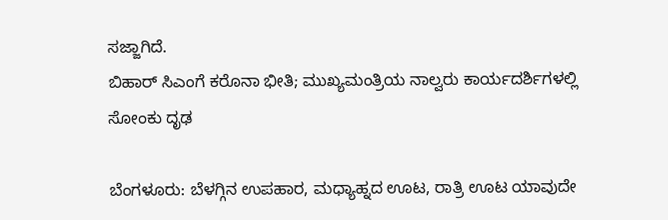ಸಜ್ಜಾಗಿದೆ.
ಬಿಹಾರ್ ಸಿಎಂಗೆ ಕರೊನಾ ಭೀತಿ; ಮುಖ್ಯಮಂತ್ರಿಯ ನಾಲ್ವರು ಕಾರ್ಯದರ್ಶಿಗಳಲ್ಲಿ ಸೋಂಕು ದೃಢ

ಬೆಂಗಳೂರು: ಬೆಳಗ್ಗಿನ ಉಪಹಾರ, ಮಧ್ಯಾಹ್ನದ ಊಟ, ರಾತ್ರಿ ಊಟ ಯಾವುದೇ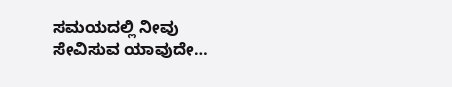ಸಮಯದಲ್ಲಿ ನೀವು ಸೇವಿಸುವ ಯಾವುದೇ…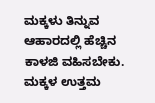ಮಕ್ಕಳು ತಿನ್ನುವ ಆಹಾರದಲ್ಲಿ ಹೆಚ್ಚಿನ ಕಾಳಜಿ ವಹಿಸಬೇಕು. ಮಕ್ಕಳ ಉತ್ತಮ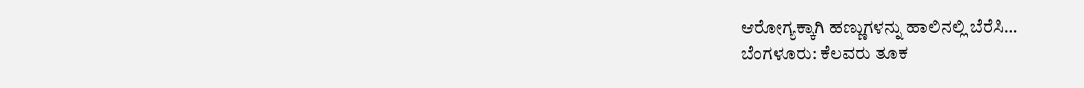ಆರೋಗ್ಯಕ್ಕಾಗಿ ಹಣ್ಣುಗಳನ್ನು ಹಾಲಿನಲ್ಲಿ ಬೆರೆಸಿ…
ಬೆಂಗಳೂರು: ಕೆಲವರು ತೂಕ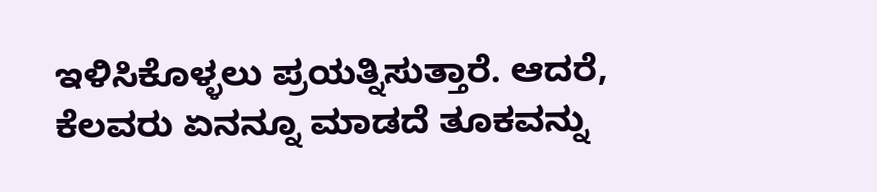ಇಳಿಸಿಕೊಳ್ಳಲು ಪ್ರಯತ್ನಿಸುತ್ತಾರೆ. ಆದರೆ, ಕೆಲವರು ಏನನ್ನೂ ಮಾಡದೆ ತೂಕವನ್ನು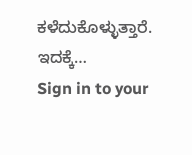ಕಳೆದುಕೊಳ್ಳುತ್ತಾರೆ. ಇದಕ್ಕೆ…
Sign in to your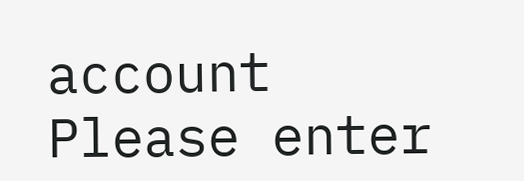account
Please enter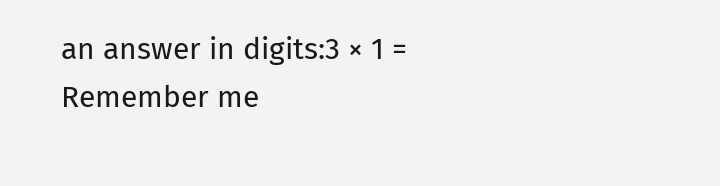an answer in digits:3 × 1 =
Remember me